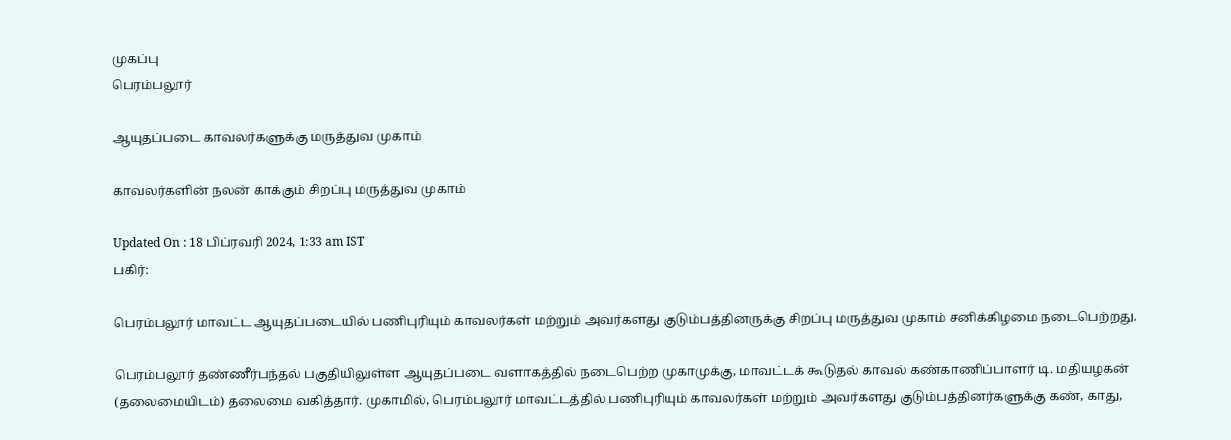முகப்பு
பெரம்பலூர்

ஆயுதப்படை காவலர்களுக்கு மருத்துவ முகாம்

காவலர்களின் நலன் காக்கும் சிறப்பு மருத்துவ முகாம்

Updated On : 18 பிப்ரவரி 2024, 1:33 am IST
பகிர்:

பெரம்பலூர் மாவட்ட ஆயுதப்படையில் பணிபுரியும் காவலர்கள் மற்றும் அவர்களது குடும்பத்தினருக்கு சிறப்பு மருத்துவ முகாம் சனிக்கிழமை நடைபெற்றது.

பெரம்பலூர் தண்ணீர்பந்தல் பகுதியிலுள்ள ஆயுதப்படை வளாகத்தில் நடைபெற்ற முகாமுக்கு, மாவட்டக் கூடுதல் காவல் கண்காணிப்பாளர் டி. மதியழகன் (தலைமையிடம்) தலைமை வகித்தார். முகாமில், பெரம்பலூர் மாவட்டத்தில் பணிபுரியும் காவலர்கள் மற்றும் அவர்களது குடும்பத்தினர்களுக்கு கண், காது,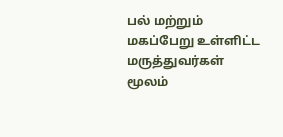பல் மற்றும் மகப்பேறு உள்ளிட்ட மருத்துவர்கள் மூலம்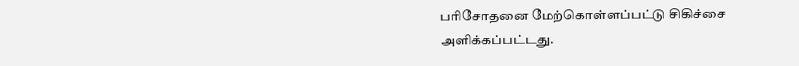பரிசோதனை மேற்கொள்ளப்பட்டு சிகிச்சை அளிக்கப்பட்டது.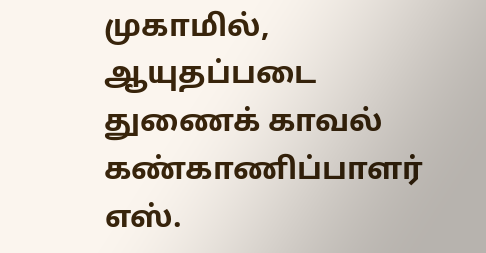முகாமில், ஆயுதப்படை துணைக் காவல் கண்காணிப்பாளர் எஸ்.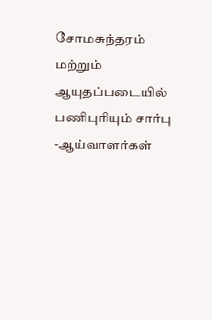சோமசுந்தரம் மற்றும் ஆயுதப்படையில் பணிபுரியும் சார்பு -ஆய்வாளர்கள்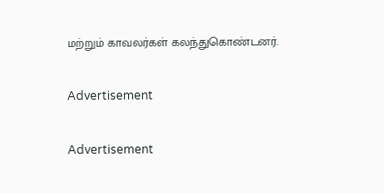மற்றும் காவலர்கள் கலந்துகொண்டனர்.

Advertisement

Advertisement